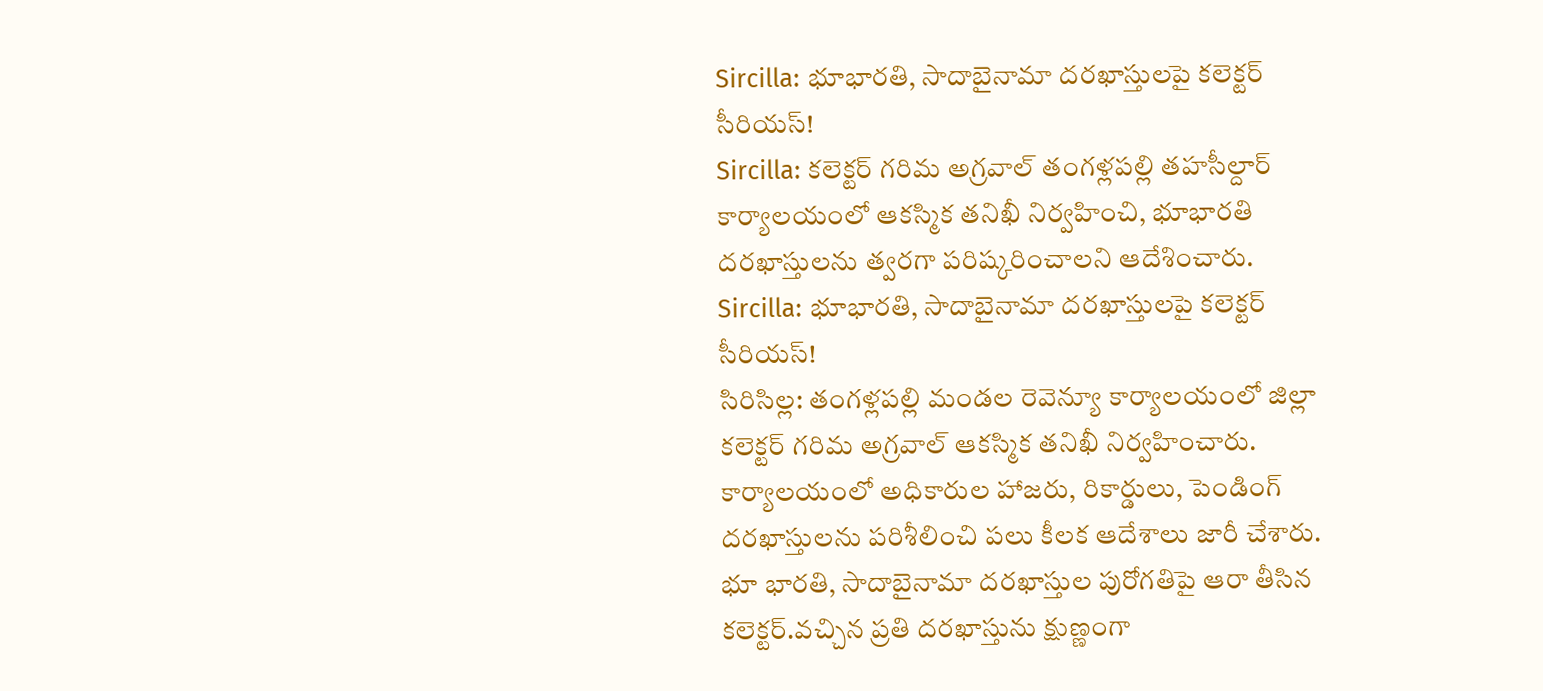Sircilla: భూభారతి, సాదాబైనామా దరఖాస్తులపై కలెక్టర్ సీరియస్!
Sircilla: కలెక్టర్ గరిమ అగ్రవాల్ తంగళ్లపల్లి తహసీల్దార్ కార్యాలయంలో ఆకస్మిక తనిఖీ నిర్వహించి, భూభారతి దరఖాస్తులను త్వరగా పరిష్కరించాలని ఆదేశించారు.
Sircilla: భూభారతి, సాదాబైనామా దరఖాస్తులపై కలెక్టర్ సీరియస్!
సిరిసిల్ల: తంగళ్లపల్లి మండల రెవెన్యూ కార్యాలయంలో జిల్లా కలెక్టర్ గరిమ అగ్రవాల్ ఆకస్మిక తనిఖీ నిర్వహించారు. కార్యాలయంలో అధికారుల హాజరు, రికార్డులు, పెండింగ్ దరఖాస్తులను పరిశీలించి పలు కీలక ఆదేశాలు జారీ చేశారు.
భూ భారతి, సాదాబైనామా దరఖాస్తుల పురోగతిపై ఆరా తీసిన కలెక్టర్.వచ్చిన ప్రతి దరఖాస్తును క్షుణ్ణంగా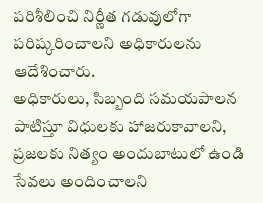పరిశీలించి నిర్ణీత గడువులోగా పరిష్కరించాలని అధికారులను ఆదేశించారు.
అధికారులు, సిబ్బంది సమయపాలన పాటిస్తూ విధులకు హాజరుకావాలని, ప్రజలకు నిత్యం అందుబాటులో ఉండి సేవలు అందించాలని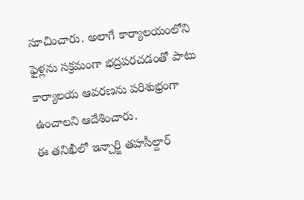సూచించారు. అలాగే కార్యాలయంలోని ఫైళ్లను సక్రమంగా భద్రపరచడంతో పాటు కార్యాలయ ఆవరణను పరిశుభ్రంగా ఉంచాలని ఆదేశించారు.
ఈ తనిఖీలో ఇన్చార్జి తహసీల్దార్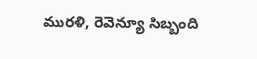మురళి, రెవెన్యూ సిబ్బంది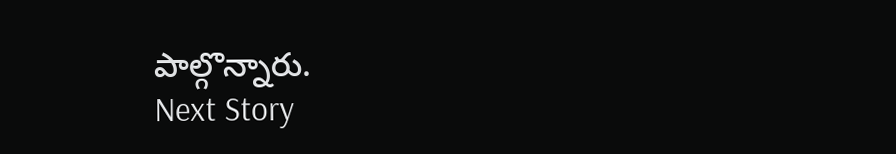పాల్గొన్నారు.
Next Story